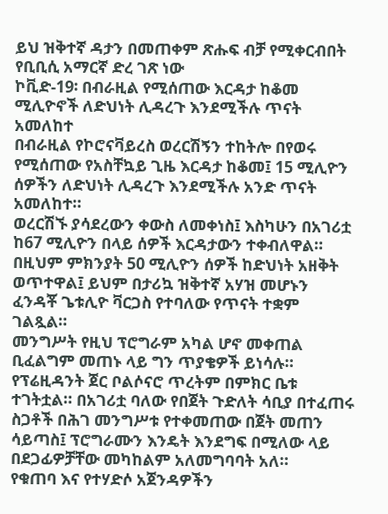ይህ ዝቅተኛ ዳታን በመጠቀም ጽሑፍ ብቻ የሚቀርብበት የቢቢሲ አማርኛ ድረ ገጽ ነው
ኮቪድ-19፡ በብራዚል የሚሰጠው እርዳታ ከቆመ ሚሊዮኖች ለድህነት ሊዳረጉ እንደሚችሉ ጥናት አመለከተ
በብራዚል የኮሮናቫይረስ ወረርሽኝን ተከትሎ በየወሩ የሚሰጠው የአስቸኳይ ጊዜ እርዳታ ከቆመ፤ 15 ሚሊዮን ሰዎችን ለድህነት ሊዳረጉ እንደሚችሉ አንድ ጥናት አመለከተ።
ወረርሽኙ ያሳደረውን ቀውስ ለመቀነስ፤ እስካሁን በአገሪቷ ከ67 ሚሊዮን በላይ ሰዎች እርዳታውን ተቀብለዋል።
በዚህም ምክንያት 50 ሚሊዮን ሰዎች ከድህነት አዘቅት ወጥተዋል፤ ይህም በታሪኳ ዝቅተኛ አሃዝ መሆኑን ፈንዳቾ ጌቱሊዮ ቫርጋስ የተባለው የጥናት ተቋም ገልጿል።
መንግሥት የዚህ ፕሮግራም አካል ሆኖ መቀጠል ቢፈልግም መጠኑ ላይ ግን ጥያቄዎች ይነሳሉ።
የፕሬዚዳንት ጀር ቦልሶናሮ ጥረትም በምክር ቤቱ ተገትቷል። በአገሪቷ ባለው የበጀት ጉድለት ሳቢያ በተፈጠሩ ስጋቶች በሕገ መንግሥቱ የተቀመጠው በጀት መጠን ሳይጣስ፤ ፕሮግራሙን እንዴት እንደግፍ በሚለው ላይ በደጋፊዎቻቸው መካከልም አለመግባባት አለ።
የቁጠባ እና የተሃድሶ አጀንዳዎችን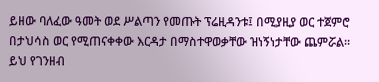ይዘው ባለፈው ዓመት ወደ ሥልጣን የመጡት ፕሬዚዳንቱ፤ በሚያዚያ ወር ተጀምሮ በታህሳስ ወር የሚጠናቀቀው እርዳታ በማስተዋወቃቸው ዝነኝነታቸው ጨምሯል።
ይህ የገንዘብ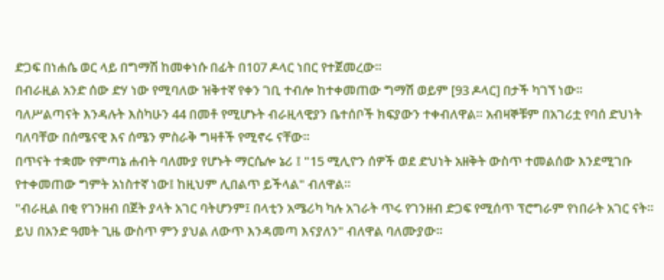ድጋፍ በነሐሴ ወር ላይ በግማሽ ከመቀነሱ በፊት በ107 ዶላር ነበር የተጀመረው።
በብራዚል አንድ ሰው ድሃ ነው የሚባለው ዝቅተኛ የቀን ገቢ ተብሎ ከተቀመጠው ግማሽ ወይም [93 ዶላር] በታች ካገኘ ነው።
ባለሥልጣናት እንዳሉት እስካሁን 44 በመቶ የሚሆኑት ብራዚላዊያን ቤተሰቦች ክፍያውን ተቀብለዋል። አብዛኞቹም በአገሪቷ የባሰ ድህነት ባለባቸው በሰሜናዊ እና ሰሜን ምስራቅ ግዛቶች የሚኖሩ ናቸው።
በጥናት ተቋሙ የምጣኔ ሐብት ባለሙያ የሆኑት ማርሴሎ ኔሪ ፤ "15 ሚሊዮን ሰዎች ወደ ድህነት አዘቅት ውስጥ ተመልሰው እንደሚገቡ የተቀመጠው ግምት አነስተኛ ነው፤ ከዚህም ሊበልጥ ይችላል" ብለዋል።
"ብራዚል በቂ የገንዘብ በጀት ያላት አገር ባትሆንም፤ በላቲን አሜሪካ ካሉ አገራት ጥሩ የገንዘብ ድጋፍ የሚሰጥ ፕሮግራም የነበራት አገር ናት። ይህ በአንድ ዓመት ጊዜ ውስጥ ምን ያህል ለውጥ እንዳመጣ እናያለን" ብለዋል ባለሙያው።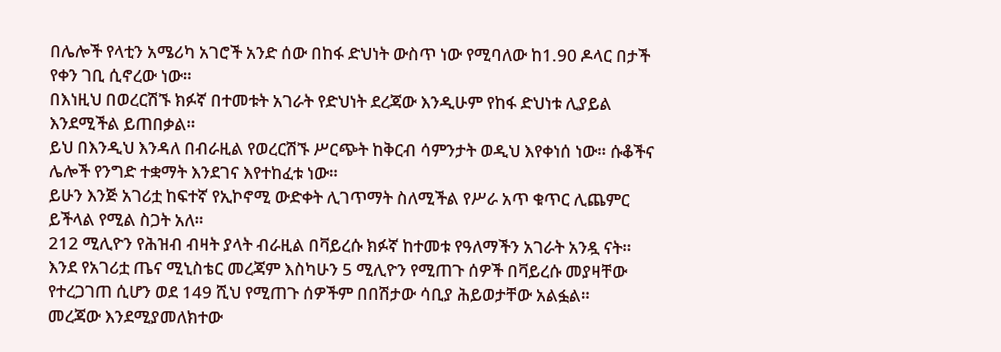በሌሎች የላቲን አሜሪካ አገሮች አንድ ሰው በከፋ ድህነት ውስጥ ነው የሚባለው ከ1.90 ዶላር በታች የቀን ገቢ ሲኖረው ነው።
በእነዚህ በወረርሽኙ ክፉኛ በተመቱት አገራት የድህነት ደረጃው እንዲሁም የከፋ ድህነቱ ሊያይል እንደሚችል ይጠበቃል።
ይህ በእንዲህ እንዳለ በብራዚል የወረርሽኙ ሥርጭት ከቅርብ ሳምንታት ወዲህ እየቀነሰ ነው። ሱቆችና ሌሎች የንግድ ተቋማት እንደገና እየተከፈቱ ነው።
ይሁን እንጅ አገሪቷ ከፍተኛ የኢኮኖሚ ውድቀት ሊገጥማት ስለሚችል የሥራ አጥ ቁጥር ሊጨምር ይችላል የሚል ስጋት አለ።
212 ሚሊዮን የሕዝብ ብዛት ያላት ብራዚል በቫይረሱ ክፉኛ ከተመቱ የዓለማችን አገራት አንዷ ናት።
እንደ የአገሪቷ ጤና ሚኒስቴር መረጃም እስካሁን 5 ሚሊዮን የሚጠጉ ሰዎች በቫይረሱ መያዛቸው የተረጋገጠ ሲሆን ወደ 149 ሺህ የሚጠጉ ሰዎችም በበሽታው ሳቢያ ሕይወታቸው አልፏል።
መረጃው እንደሚያመለክተው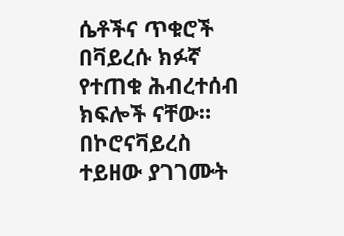ሴቶችና ጥቁሮች በቫይረሱ ክፉኛ የተጠቁ ሕብረተሰብ ክፍሎች ናቸው።
በኮሮናቫይረስ ተይዘው ያገገሙት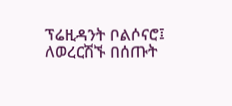ፕሬዚዳንት ቦልሶናሮ፤ ለወረርሽኙ በሰጡት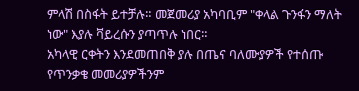ምላሽ በስፋት ይተቻሉ። መጀመሪያ አካባቢም "ቀላል ጉንፋን ማለት ነው" እያሉ ቫይረሱን ያጣጥሉ ነበር።
አካላዊ ርቀትን እንደመጠበቅ ያሉ በጤና ባለሙያዎች የተሰጡ የጥንቃቄ መመሪያዎችንም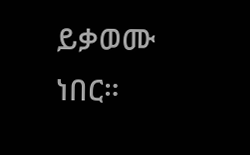ይቃወሙ ነበር።